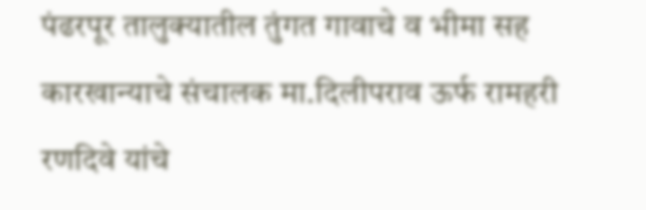पंढरपूर तालुक्यातील तुंगत गावाचे व भीमा सह कारखान्याचे संचालक मा.दिलीपराव ऊर्फ रामहरी रणदिवे यांचे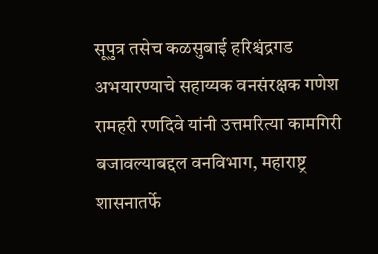सूपुत्र तसेच कळसुबाई हरिश्चंद्रगड अभयारण्याचे सहाय्यक वनसंरक्षक गणेश रामहरी रणदिवे यांनी उत्तमरित्या कामगिरी बजावल्याबद्दल वनविभाग, महाराष्ट्र शासनातर्फे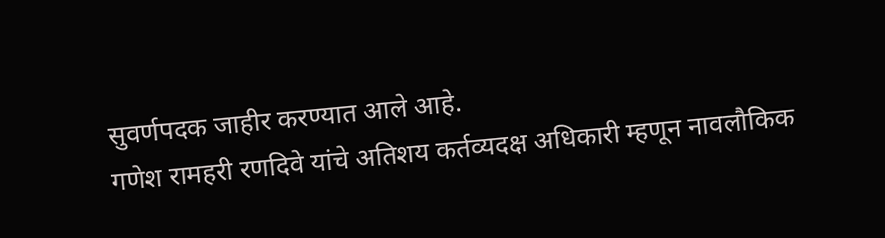सुवर्णपदक जाहीर करण्यात आले आहे.
गणेश रामहरी रणदिवे यांचे अतिशय कर्तव्यदक्ष अधिकारी म्हणून नावलौकिक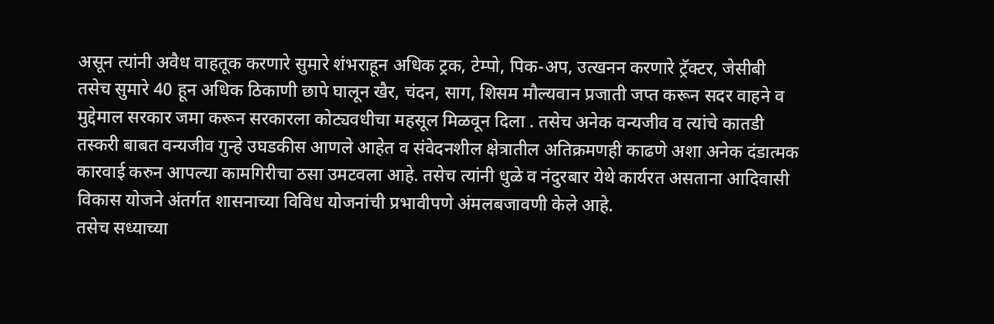असून त्यांनी अवैध वाहतूक करणारे सुमारे शंभराहून अधिक ट्रक, टेम्पो, पिक-अप, उत्खनन करणारे ट्रॅक्टर, जेसीबी तसेच सुमारे 40 हून अधिक ठिकाणी छापे घालून खैर, चंदन, साग, शिसम मौल्यवान प्रजाती जप्त करून सदर वाहने व मुद्देमाल सरकार जमा करून सरकारला कोट्यवधीचा महसूल मिळवून दिला . तसेच अनेक वन्यजीव व त्यांचे कातडी तस्करी बाबत वन्यजीव गुन्हे उघडकीस आणले आहेत व संवेदनशील क्षेत्रातील अतिक्रमणही काढणे अशा अनेक दंडात्मक कारवाई करुन आपल्या कामगिरीचा ठसा उमटवला आहे. तसेच त्यांनी धुळे व नंदुरबार येथे कार्यरत असताना आदिवासी विकास योजने अंतर्गत शासनाच्या विविध योजनांची प्रभावीपणे अंमलबजावणी केले आहे.
तसेच सध्याच्या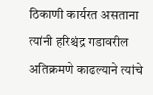ठिकाणी कार्यरत असताना त्यांनी हरिश्चंद्र गडावरील अतिक्रमणे काढल्याने त्यांचे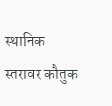स्थानिक स्तरावर कौतुक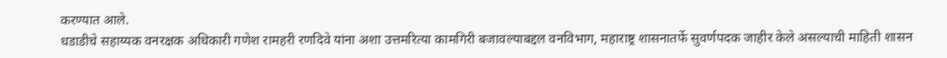करण्यात आले.
धडाडीचे सहाय्यक वनरक्षक अधिकारी गणेश रामहरी रणदिवे यांना अशा उत्तमरित्या कामगिरी बजावल्याबद्दल वनविभाग, महाराष्ट्र शासनातर्फे सुवर्णपदक जाहीर केले असल्याची माहिती शासन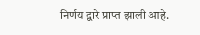निर्णय द्वारे प्राप्त झाली आहे.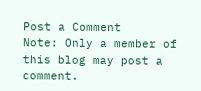Post a Comment
Note: Only a member of this blog may post a comment.